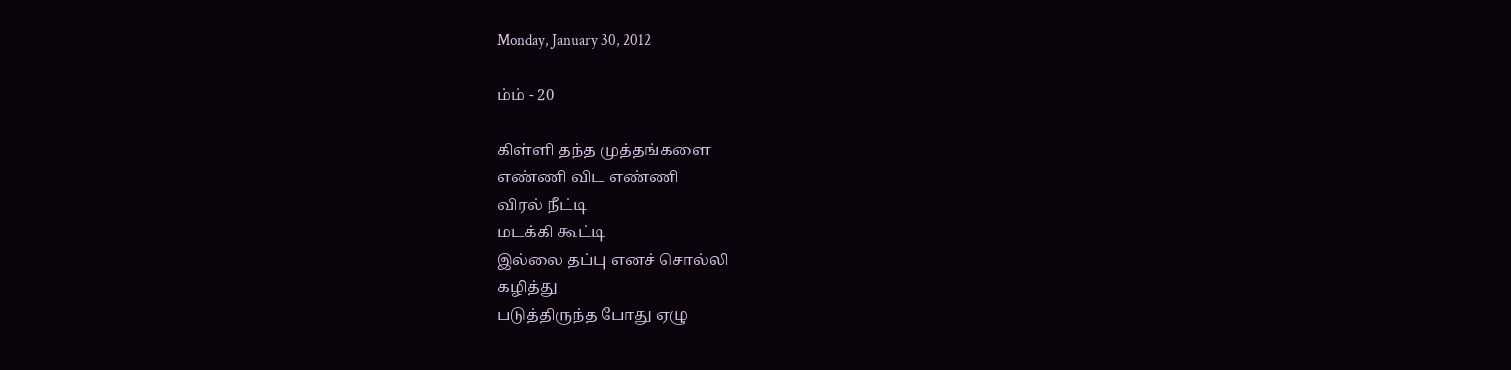Monday, January 30, 2012

ம்ம் - 20

கிள்ளி தந்த முத்தங்களை
எண்ணி விட எண்ணி
விரல் நீட்டி
மடக்கி கூட்டி
இல்லை தப்பு எனச் சொல்லி
கழித்து
படுத்திருந்த போது ஏழு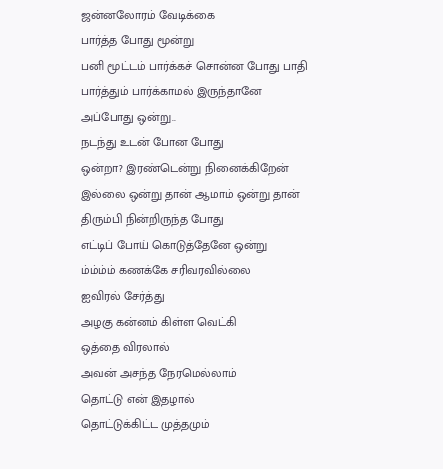ஜன்னலோரம் வேடிக்கை
பார்த்த போது மூன்று
பனி மூட்டம் பார்க்கச் சொன்ன போது பாதி
பார்த்தும் பார்க்காமல் இருந்தானே
அப்போது ஒன்று..
நடந்து உடன் போன போது
ஒன்றா? இரண்டென்று நினைக்கிறேன்
இல்லை ஒன்று தான் ஆமாம் ஒன்று தான்
திரும்பி நின்றிருந்த போது
எட்டிப் போய் கொடுத்தேனே ஒன்று
ம்ம்ம்ம் கணக்கே சரிவரவில்லை
ஐவிரல் சேர்த்து
அழகு கன்னம் கிள்ள வெட்கி
ஒத்தை விரலால்
அவன் அசந்த நேரமெல்லாம்
தொட்டு என் இதழால்
தொட்டுக்கிட்ட முத்தமும்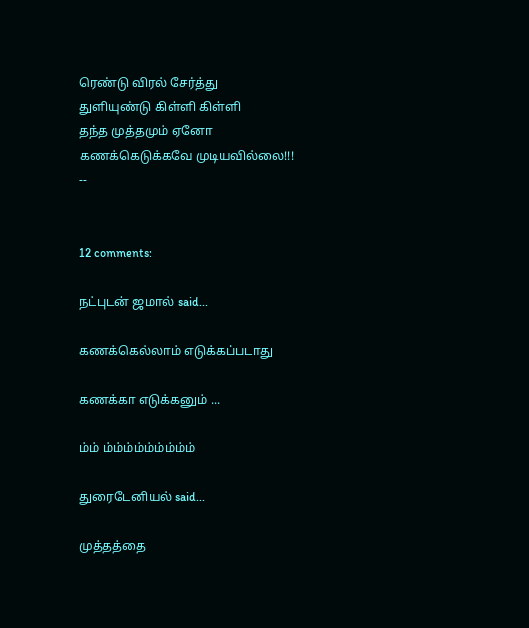ரெண்டு விரல் சேர்த்து
துளியுண்டு கிள்ளி கிள்ளி
தந்த முத்தமும் ஏனோ
கணக்கெடுக்கவே முடியவில்லை!!!
--


12 comments:

நட்புடன் ஜமால் said...

கணக்கெல்லாம் எடுக்கப்படாது

கணக்கா எடுக்கனும் ...

ம்ம் ம்ம்ம்ம்ம்ம்ம்ம்ம்

துரைடேனியல் said...

முத்தத்தை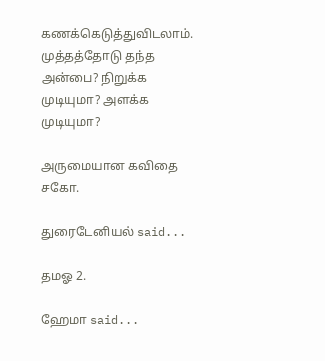கணக்கெடுத்துவிடலாம். முத்தத்தோடு தந்த அன்பை? நிறுக்க முடியுமா? அளக்க முடியுமா?

அருமையான கவிதை சகோ.

துரைடேனியல் said...

தமஓ 2.

ஹேமா said...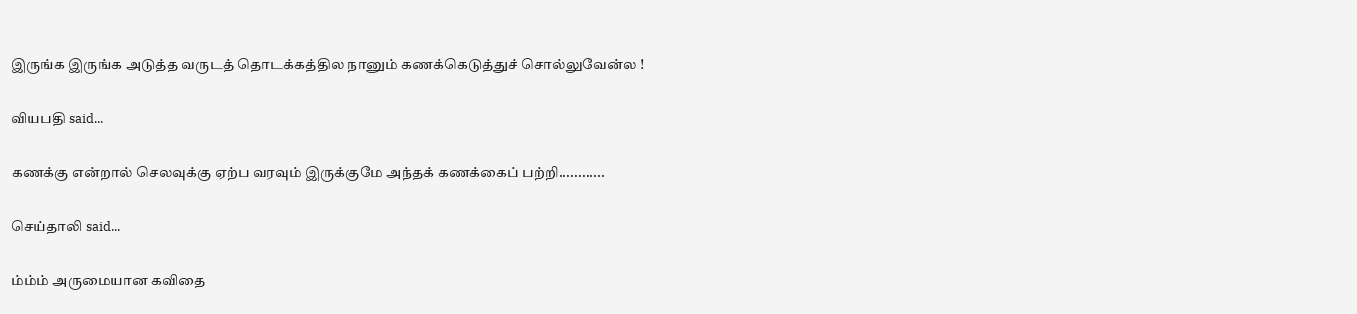இருங்க இருங்க அடுத்த வருடத் தொடக்கத்தில நானும் கணக்கெடுத்துச் சொல்லுவேன்ல !

வியபதி said...

கணக்கு என்றால் செலவுக்கு ஏற்ப வரவும் இருக்குமே அந்தக் கணக்கைப் பற்றி............

செய்தாலி said...

ம்ம்ம் அருமையான கவிதை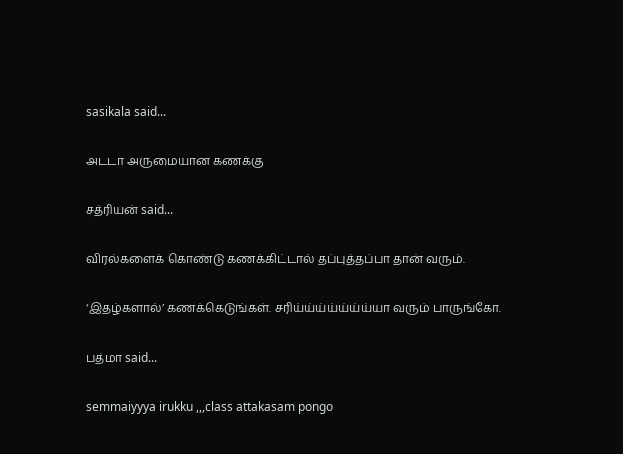sasikala said...

அடடா அருமையான கணக்கு

சத்ரியன் said...

விரல்களைக் கொண்டு கணக்கிட்டால் தப்புத்தப்பா தான் வரும்.

‘இதழ்களால்’ கணக்கெடுங்கள். சரிய்ய்ய்ய்ய்ய்ய்யா வரும் பாருங்கோ.

பத்மா said...

semmaiyyya irukku ,,,class attakasam pongo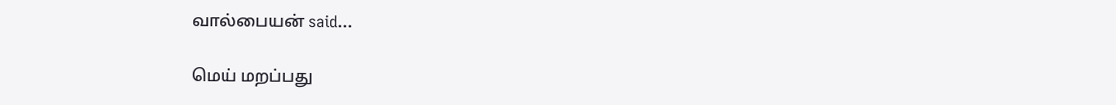வால்பையன் said...

மெய் மறப்பது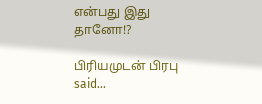என்பது இது தானோ!?

பிரியமுடன் பிரபு said...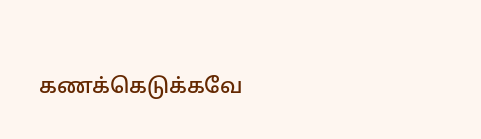கணக்கெடுக்கவே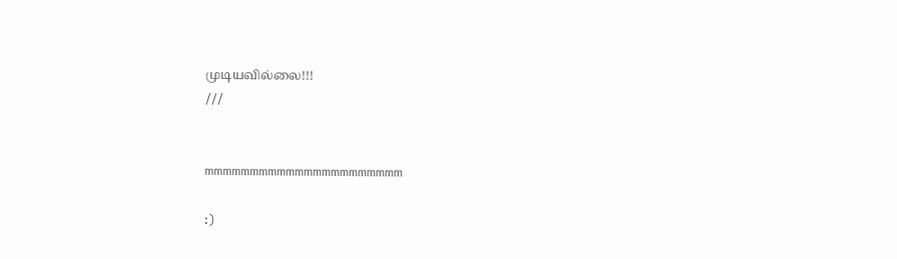முடியவில்லை!!!
///


mmmmmmmmmmmmmmmmmmmmmm

:)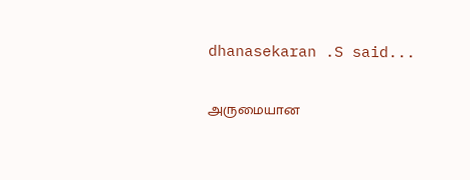dhanasekaran .S said...

அருமையான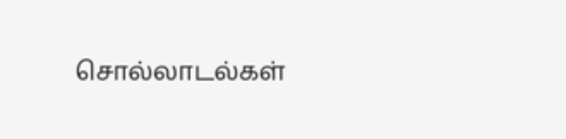சொல்லாடல்கள்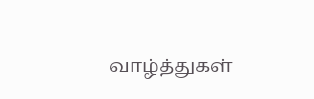வாழ்த்துகள்